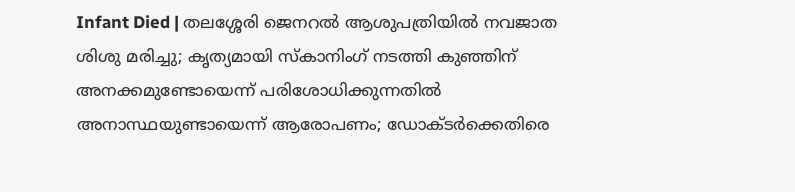Infant Died | തലശ്ശേരി ജെനറല്‍ ആശുപത്രിയില്‍ നവജാത ശിശു മരിച്ചു; കൃത്യമായി സ്‌കാനിംഗ് നടത്തി കുഞ്ഞിന് അനക്കമുണ്ടോയെന്ന് പരിശോധിക്കുന്നതില്‍ അനാസ്ഥയുണ്ടായെന്ന് ആരോപണം; ഡോക്ടര്‍ക്കെതിരെ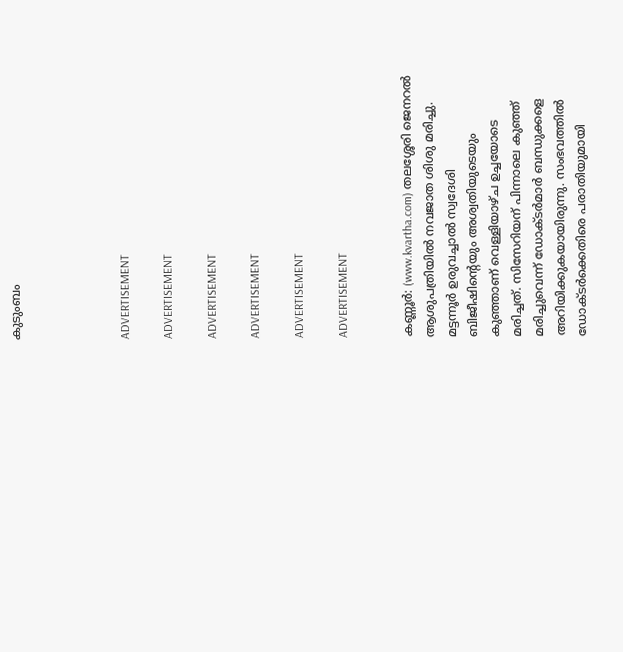കുടുംബം




ADVERTISEMENT

ADVERTISEMENT

ADVERTISEMENT

ADVERTISEMENT

ADVERTISEMENT

ADVERTISEMENT


കണ്ണൂര്‍: (www.kvartha.com) തലശ്ശേരി ജെനറല്‍ ആശുപത്രിയില്‍ നവജാത ശിശു മരിച്ചു. മട്ടന്നൂര്‍ ഉരുവച്ചാല്‍ സ്വദേശി ബിജീഷിന്റെയും അശ്വതിയുടെയും കുഞ്ഞാണ് വെള്ളിയാഴ്ച ഉച്ചയോടെ മരിച്ചത്. സിസേറിയന് പിന്നാലെ കുഞ്ഞ് മരിച്ചുവെന്ന് ഡോക്ടര്‍മാര്‍ ബന്ധുക്കളെ അറിയിക്കുകയായിരുന്നു. സംഭവത്തില്‍ ഡോക്ടര്‍ക്കെതിരെ പരാതിയുമായി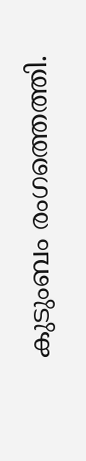കുടുംബം രംഗത്തെത്തി.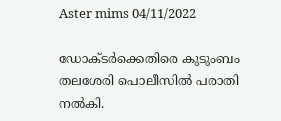Aster mims 04/11/2022

ഡോക്ടര്‍ക്കെതിരെ കുടുംബം തലശേരി പൊലീസില്‍ പരാതി നല്‍കി.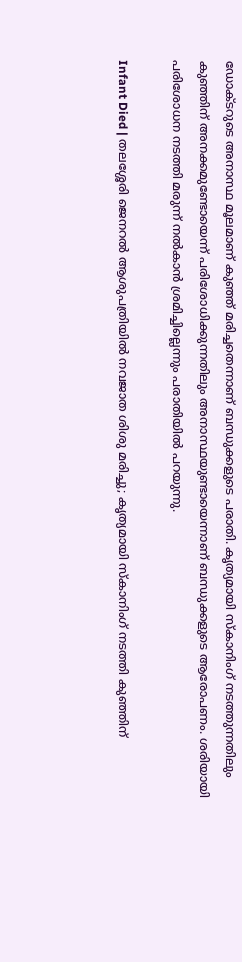ഡോക്ടറുടെ അനാസ്ഥ മൂലമാണ് കുഞ്ഞ് മരിച്ചതെന്നാണ് ബന്ധുക്കളുടെ പരാതി. കൃത്യമായി സ്‌കാനിംഗ് നടത്തുന്നതിലും കുഞ്ഞിന് അനക്കമുണ്ടോയെന്ന് പരിശോധിക്കുന്നതിലും അനാസ്ഥയുണ്ടായെന്നാണ് ബന്ധുക്കളുടെ ആരോപണം. ശരിയായി പരിശോധന നടത്തി മരുന്ന് നല്‍കാന്‍ ശ്രമിച്ചില്ലെന്നും പരാതിയില്‍ പറയുന്നു.

Infant Died | തലശ്ശേരി ജെനറല്‍ ആശുപത്രിയില്‍ നവജാത ശിശു മരിച്ചു; കൃത്യമായി സ്‌കാനിംഗ് നടത്തി കുഞ്ഞിന്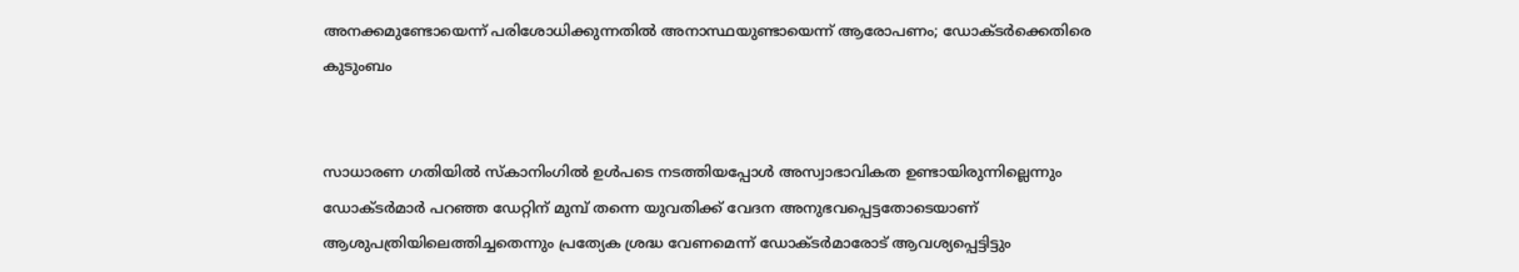അനക്കമുണ്ടോയെന്ന് പരിശോധിക്കുന്നതില്‍ അനാസ്ഥയുണ്ടായെന്ന് ആരോപണം; ഡോക്ടര്‍ക്കെതിരെ കുടുംബം


സാധാരണ ഗതിയില്‍ സ്‌കാനിംഗില്‍ ഉള്‍പടെ നടത്തിയപ്പോള്‍ അസ്വാഭാവികത ഉണ്ടായിരുന്നില്ലെന്നും ഡോക്ടര്‍മാര്‍ പറഞ്ഞ ഡേറ്റിന് മുമ്പ് തന്നെ യുവതിക്ക് വേദന അനുഭവപ്പെട്ടതോടെയാണ് ആശുപത്രിയിലെത്തിച്ചതെന്നും പ്രത്യേക ശ്രദ്ധ വേണമെന്ന് ഡോക്ടര്‍മാരോട് ആവശ്യപ്പെട്ടിട്ടും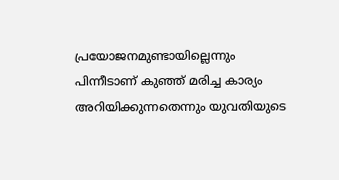പ്രയോജനമുണ്ടായില്ലെന്നും പിന്നീടാണ് കുഞ്ഞ് മരിച്ച കാര്യം അറിയിക്കുന്നതെന്നും യുവതിയുടെ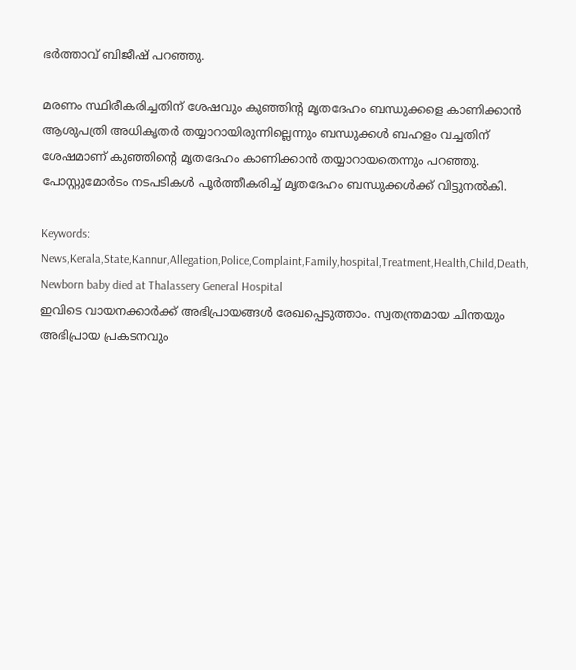ഭര്‍ത്താവ് ബിജീഷ് പറഞ്ഞു.

മരണം സ്ഥിരീകരിച്ചതിന് ശേഷവും കുഞ്ഞിന്റ മൃതദേഹം ബന്ധുക്കളെ കാണിക്കാന്‍ ആശുപത്രി അധികൃതര്‍ തയ്യാറായിരുന്നില്ലെന്നും ബന്ധുക്കള്‍ ബഹളം വച്ചതിന് ശേഷമാണ് കുഞ്ഞിന്റെ മൃതദേഹം കാണിക്കാന്‍ തയ്യാറായതെന്നും പറഞ്ഞു. പോസ്റ്റുമോര്‍ടം നടപടികള്‍ പൂര്‍ത്തീകരിച്ച് മൃതദേഹം ബന്ധുക്കള്‍ക്ക് വിട്ടുനല്‍കി.

Keywords:  News,Kerala,State,Kannur,Allegation,Police,Complaint,Family,hospital,Treatment,Health,Child,Death, Newborn baby died at Thalassery General Hospital
ഇവിടെ വായനക്കാർക്ക് അഭിപ്രായങ്ങൾ രേഖപ്പെടുത്താം. സ്വതന്ത്രമായ ചിന്തയും അഭിപ്രായ പ്രകടനവും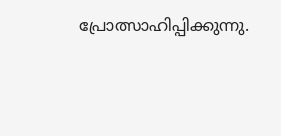പ്രോത്സാഹിപ്പിക്കുന്നു.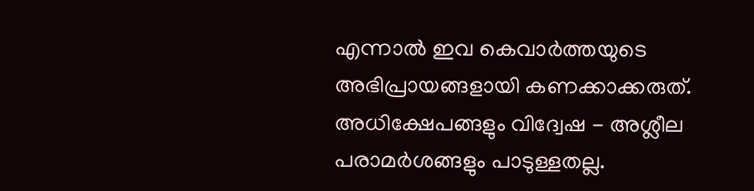എന്നാൽ ഇവ കെവാർത്തയുടെ അഭിപ്രായങ്ങളായി കണക്കാക്കരുത്. അധിക്ഷേപങ്ങളും വിദ്വേഷ - അശ്ലീല പരാമർശങ്ങളും പാടുള്ളതല്ല.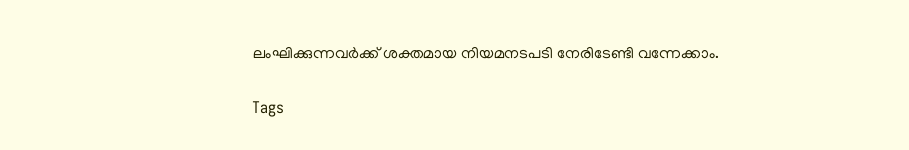ലംഘിക്കുന്നവർക്ക് ശക്തമായ നിയമനടപടി നേരിടേണ്ടി വന്നേക്കാം.

Tags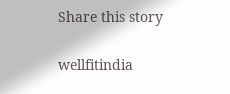Share this story

wellfitindia